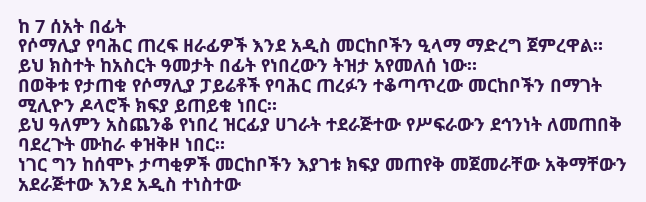ከ 7 ሰአት በፊት
የሶማሊያ የባሕር ጠረፍ ዘራፊዎች እንደ አዲስ መርከቦችን ዒላማ ማድረግ ጀምረዋል።
ይህ ክስተት ከአስርት ዓመታት በፊት የነበረውን ትዝታ አየመለሰ ነው።
በወቅቱ የታጠቁ የሶማሊያ ፓይሬቶች የባሕር ጠረፉን ተቆጣጥረው መርከቦችን በማገት ሚሊዮን ዶላሮች ክፍያ ይጠይቁ ነበር።
ይህ ዓለምን አስጨንቆ የነበረ ዝርፊያ ሀገራት ተደራጅተው የሥፍራውን ደኅንነት ለመጠበቅ ባደረጉት ሙከራ ቀዝቅዞ ነበር።
ነገር ግን ከሰሞኑ ታጣቂዎች መርከቦችን እያገቱ ክፍያ መጠየቅ መጀመራቸው አቅማቸውን አደራጅተው እንደ አዲስ ተነስተው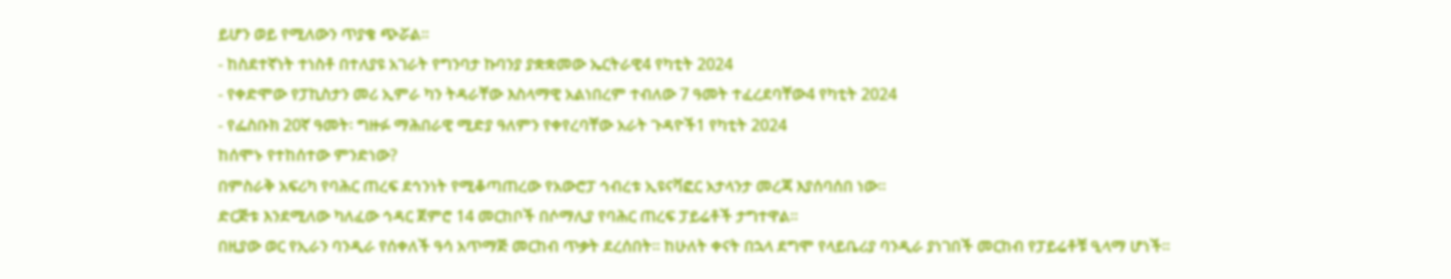ይሆን ወይ የሚለውን ጥያቄ ጭሯል።
- ከስደተኛነት ተነስቶ በተለያዩ አገራት የግንባታ ኩባንያ ያቋቋመው ኤርትራዊ4 የካቲት 2024
- የቀድሞው የፓኪስታን መሪ ኢምራ ካን ትዳራቸው እስላማዊ አልነበረም ተብለው 7 ዓመት ተፈረደባቸው4 የካቲት 2024
- የፌስቡክ 20ኛ ዓመት፡ ግዙፉ ማሕበራዊ ሚድያ ዓለምን የቀየረባቸው አራት ጉዳዮች1 የካቲት 2024
ከሰሞኑ የተከሰተው ምንድነው?
በምስራቅ አፍሪካ የባሕር ጠረፍ ደኅንነት የሚቆጣጠረው የአውሮፓ ኅብረቱ ኢዩናቫፎር አታላንታ መረጃ እያሰባሰበ ነው።
ድርጅቱ እንደሚለው ካለፈው ኅዳር ጀምሮ 14 መርከቦች በሶማሊያ የባሕር ጠረፍ ፓይሬቶች ታግተዋል።
በዚያው ወር የኢራን ባንዲራ የሰቀለች ዓሳ አጥማጅ መርከብ ጥቃት ደረሰበት። ከሁለት ቀናት በኋላ ደግሞ የላይቤሪያ ባንዲራ ያነገበች መርከብ የፓይሬቶቹ ዒላማ ሆነች።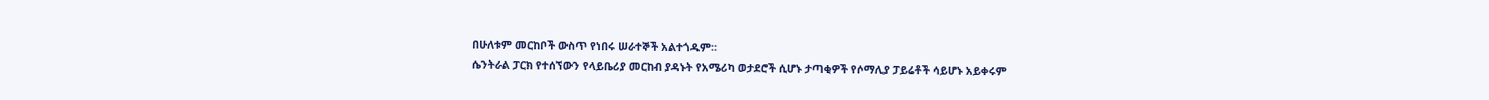በሁለቱም መርከቦች ውስጥ የነበሩ ሠራተኞች አልተጎዱም።
ሴንትራል ፓርክ የተሰኘውን የላይቤሪያ መርከብ ያዳኑት የአሜሪካ ወታደሮች ሲሆኑ ታጣቂዎች የሶማሊያ ፓይሬቶች ሳይሆኑ አይቀሩም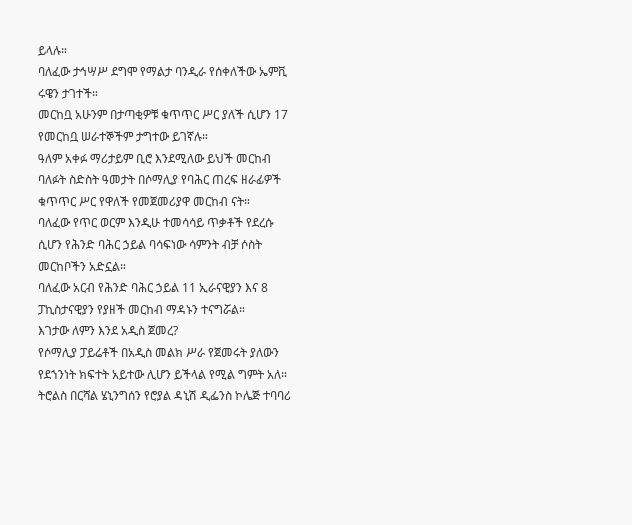ይላሉ።
ባለፈው ታኅሣሥ ደግሞ የማልታ ባንዲራ የሰቀለችው ኤምቪ ሩዌን ታገተች።
መርከቧ አሁንም በታጣቂዎቹ ቁጥጥር ሥር ያለች ሲሆን 17 የመርከቧ ሠራተኞችም ታግተው ይገኛሉ።
ዓለም አቀፉ ማሪታይም ቢሮ እንደሚለው ይህች መርከብ ባለፉት ስድስት ዓመታት በሶማሊያ የባሕር ጠረፍ ዘራፊዎች ቁጥጥር ሥር የዋለች የመጀመሪያዋ መርከብ ናት።
ባለፈው የጥር ወርም እንዲሁ ተመሳሳይ ጥቃቶች የደረሱ ሲሆን የሕንድ ባሕር ኃይል ባሳፍነው ሳምንት ብቻ ሶስት መርከቦችን አድኗል።
ባለፈው አርብ የሕንድ ባሕር ኃይል 11 ኢራናዊያን እና 8 ፓኪስታናዊያን የያዘች መርከብ ማዳኑን ተናግሯል።
እገታው ለምን እንደ አዲስ ጀመረ?
የሶማሊያ ፓይሬቶች በአዲስ መልክ ሥራ የጀመሩት ያለውን የደኀንነት ክፍተት አይተው ሊሆን ይችላል የሚል ግምት አለ።
ትሮልስ በርሻል ሄኒንግሰን የሮያል ዳኒሽ ዲፌንስ ኮሌጅ ተባባሪ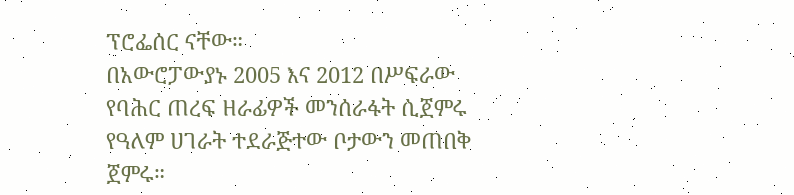ፕሮፌሰር ናቸው።
በአውሮፓውያኑ 2005 እና 2012 በሥፍራው የባሕር ጠረፍ ዘራፊዎች መንሰራፋት ሲጀምሩ የዓለም ሀገራት ተደራጅተው ቦታውን መጠበቅ ጀምሩ።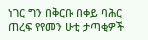ነገር ግን በቅርቡ በቀይ ባሕር ጠረፍ የየመን ሁቲ ታጣቂዎች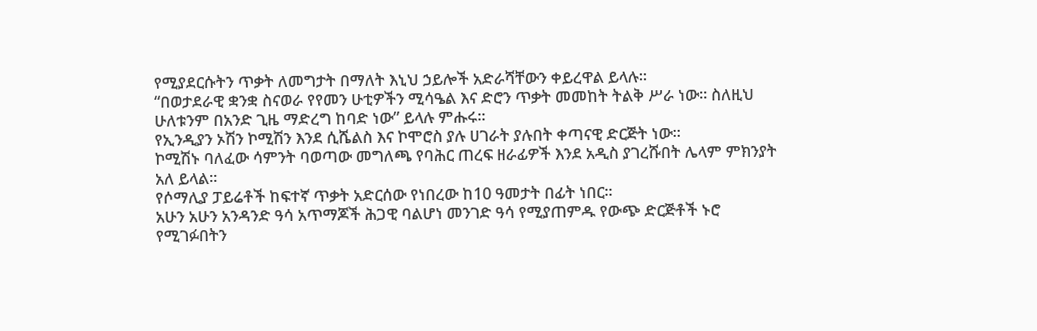የሚያደርሱትን ጥቃት ለመግታት በማለት እኒህ ኃይሎች አድራሻቸውን ቀይረዋል ይላሉ።
“በወታደራዊ ቋንቋ ስናወራ የየመን ሁቲዎችን ሚሳዔል እና ድሮን ጥቃት መመከት ትልቅ ሥራ ነው። ስለዚህ ሁለቱንም በአንድ ጊዜ ማድረግ ከባድ ነው” ይላሉ ምሑሩ።
የኢንዲያን ኦሽን ኮሚሽን እንደ ሲሼልስ እና ኮሞሮስ ያሉ ሀገራት ያሉበት ቀጣናዊ ድርጅት ነው።
ኮሚሽኑ ባለፈው ሳምንት ባወጣው መግለጫ የባሕር ጠረፍ ዘራፊዎች እንደ አዲስ ያገረሹበት ሌላም ምክንያት አለ ይላል።
የሶማሊያ ፓይሬቶች ከፍተኛ ጥቃት አድርሰው የነበረው ከ10 ዓመታት በፊት ነበር።
አሁን አሁን አንዳንድ ዓሳ አጥማጆች ሕጋዊ ባልሆነ መንገድ ዓሳ የሚያጠምዱ የውጭ ድርጅቶች ኑሮ የሚገፉበትን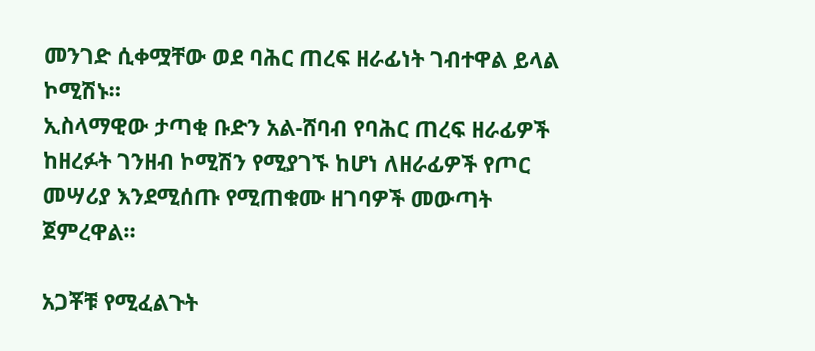መንገድ ሲቀሟቸው ወደ ባሕር ጠረፍ ዘራፊነት ገብተዋል ይላል ኮሚሽኑ።
ኢስላማዊው ታጣቂ ቡድን አል-ሸባብ የባሕር ጠረፍ ዘራፊዎች ከዘረፉት ገንዘብ ኮሚሽን የሚያገኙ ከሆነ ለዘራፊዎች የጦር መሣሪያ እንደሚሰጡ የሚጠቁሙ ዘገባዎች መውጣት ጀምረዋል።

አጋቾቹ የሚፈልጉት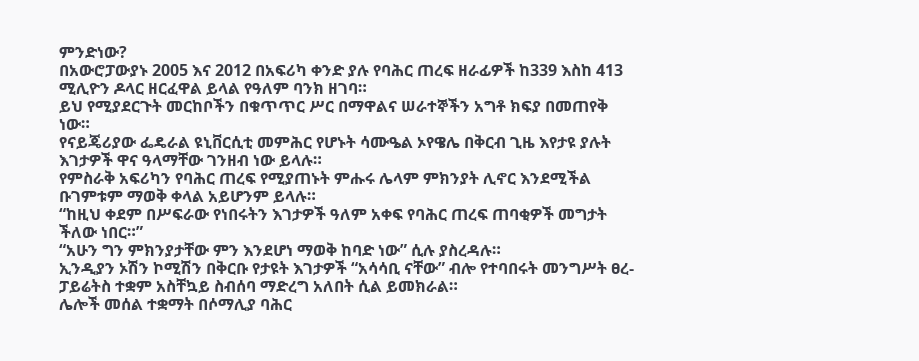ምንድነው?
በአውሮፓውያኑ 2005 እና 2012 በአፍሪካ ቀንድ ያሉ የባሕር ጠረፍ ዘራፊዎች ከ339 እስከ 413 ሚሊዮን ዶላር ዘርፈዋል ይላል የዓለም ባንክ ዘገባ።
ይህ የሚያደርጉት መርከቦችን በቁጥጥር ሥር በማዋልና ሠራተኞችን አግቶ ክፍያ በመጠየቅ ነው።
የናይጄሪያው ፌዴራል ዩኒቨርሲቲ መምሕር የሆኑት ሳሙዔል ኦየዌሌ በቅርብ ጊዜ እየታዩ ያሉት እገታዎች ዋና ዓላማቸው ገንዘብ ነው ይላሉ።
የምስራቅ አፍሪካን የባሕር ጠረፍ የሚያጠኑት ምሑሩ ሌላም ምክንያት ሊኖር እንደሚችል ቡገምቱም ማወቅ ቀላል አይሆንም ይላሉ።
“ከዚህ ቀደም በሥፍራው የነበሩትን እገታዎች ዓለም አቀፍ የባሕር ጠረፍ ጠባቂዎች መግታት ችለው ነበር።”
“አሁን ግን ምክንያታቸው ምን እንደሆነ ማወቅ ከባድ ነው” ሲሉ ያስረዳሉ።
ኢንዲያን ኦሽን ኮሚሽን በቅርቡ የታዩት እገታዎች “አሳሳቢ ናቸው” ብሎ የተባበሩት መንግሥት ፀረ-ፓይሬትስ ተቋም አስቸኳይ ስብሰባ ማድረግ አለበት ሲል ይመክራል።
ሌሎች መሰል ተቋማት በሶማሊያ ባሕር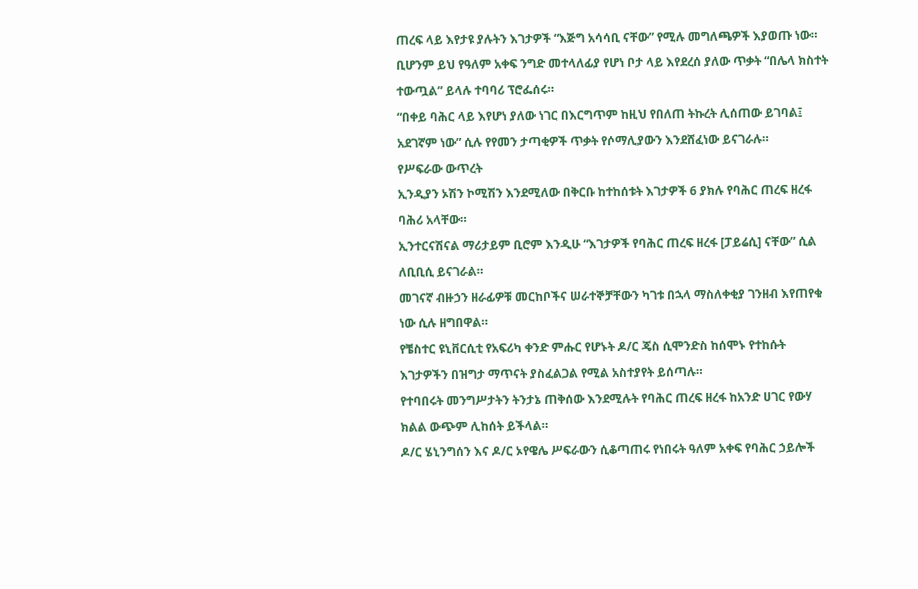ጠረፍ ላይ እየታዩ ያሉትን እገታዎች “እጅግ አሳሳቢ ናቸው” የሚሉ መግለጫዎች እያወጡ ነው።
ቢሆንም ይህ የዓለም አቀፍ ንግድ መተላለፊያ የሆነ ቦታ ላይ እየደረሰ ያለው ጥቃት “በሌላ ክስተት ተውጧል” ይላሉ ተባባሪ ፕሮፌሰሩ።
“በቀይ ባሕር ላይ እየሆነ ያለው ነገር በእርግጥም ከዚህ የበለጠ ትኩረት ሊሰጠው ይገባል፤ አደገኛም ነው” ሲሉ የየመን ታጣቂዎች ጥቃት የሶማሊያውን እንደሸፈነው ይናገራሉ።
የሥፍራው ውጥረት
ኢንዲያን ኦሽን ኮሚሽን እንደሚለው በቅርቡ ከተከሰቱት እገታዎች 6 ያክሉ የባሕር ጠረፍ ዘረፋ ባሕሪ አላቸው።
ኢንተርናሽናል ማሪታይም ቢሮም እንዲሁ “እገታዎች የባሕር ጠረፍ ዘረፋ [ፓይሬሲ] ናቸው” ሲል ለቢቢሲ ይናገራል።
መገናኛ ብዙኃን ዘራፊዎቹ መርከቦችና ሠራተኞቻቸውን ካገቱ በኋላ ማስለቀቂያ ገንዘብ እየጠየቁ ነው ሲሉ ዘግበዋል።
የቼስተር ዩኒቨርሲቲ የአፍሪካ ቀንድ ምሑር የሆኑት ዶ/ር ጄስ ሲሞንድስ ከሰሞኑ የተከሱት እገታዎችን በዝግታ ማጥናት ያስፈልጋል የሚል አስተያየት ይሰጣሉ።
የተባበሩት መንግሥታትን ትንታኔ ጠቅሰው እንደሚሉት የባሕር ጠረፍ ዘረፋ ከአንድ ሀገር የውሃ ክልል ውጭም ሊከሰት ይችላል።
ዶ/ር ሄኒንግሰን እና ዶ/ር ኦየዌሌ ሥፍራውን ሲቆጣጠሩ የነበሩት ዓለም አቀፍ የባሕር ኃይሎች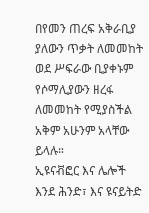በየመን ጠረፍ አቅራቢያ ያለውን ጥቃት ለመመከት ወደ ሥፍራው ቢያቀኑም የሶማሊያውን ዘረፋ ለመመከት የሚያስችል አቅም አሁንም አላቸው ይላሉ።
ኢዩናቭፎር እና ሌሎች እንደ ሕንድ፣ እና ዩናይትድ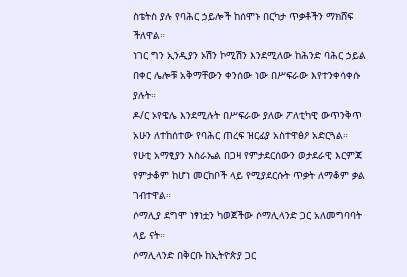ስቴትስ ያሉ የባሕር ኃይሎች ከሰሞኑ በርካታ ጥቃቶችን ማክሸፍ ችለዋል።
ነገር ግን ኢንዲያን ኦሽን ኮሚሽን እንደሚለው ከሕንድ ባሕር ኃይል በቀር ሌሎቹ አቅማቸውን ቀንሰው ነው በሥፍራው እየተንቀሳቀሱ ያሉት።
ዶ/ር ኦየዌሌ እንደሚሉት በሥፍራው ያለው ፖለቲካዊ ውጥንቅጥ አሁን ለተከሰተው የባሕር ጠረፍ ዝርፊያ አስተዋፅዖ አድርጓል።
የሁቲ አማፂያን እስራኤል በጋዛ የምታደርሰውን ወታደራዊ እርምጃ የምታቆም ከሆነ መርከቦች ላይ የሚያደርሱት ጥቃት ለማቆም ቃል ገብተዋል።
ሶማሊያ ደግሞ ነፃነቷን ካወጀችው ሶማሊላንድ ጋር አለመግባባት ላይ ናት።
ሶማሊላንድ በቅርቡ ከኢትዮጵያ ጋር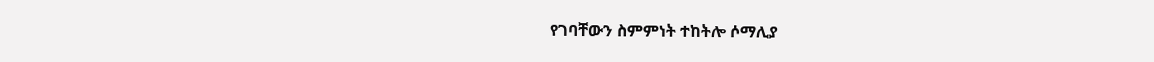የገባቸውን ስምምነት ተከትሎ ሶማሊያ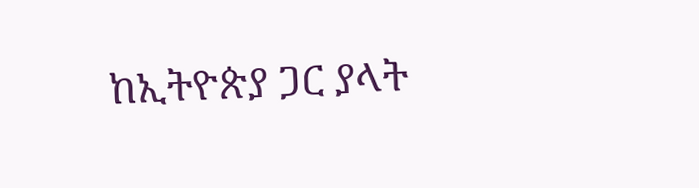ከኢትዮጵያ ጋር ያላት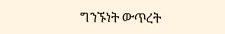ግንኙነት ውጥረት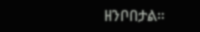ዘንቦበታል።